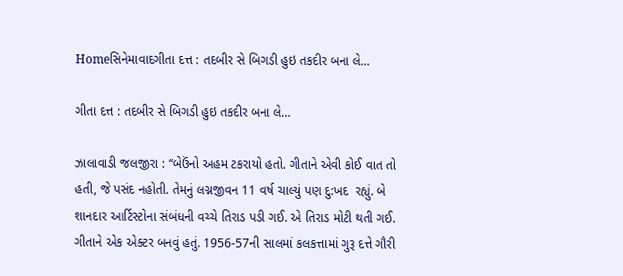Homeસિનેમાવાદગીતા દત્ત : તદબીર સે બિગડી હુઇ તકદીર બના લે...

ગીતા દત્ત : તદબીર સે બિગડી હુઇ તકદીર બના લે…

ઝાલાવાડી જલજીરા : ‘‘બેઉંનો અહમ ટકરાયો હતો. ગીતાને એવી કોઈ વાત તો હતી, જે પસંદ નહોતી. તેમનું લગ્નજીવન 11 વર્ષ ચાલ્યું પણ દુ:ખદ  રહ્યું. બે શાનદાર આર્ટિસ્ટોના સંબંધની વચ્ચે તિરાડ પડી ગઈ. એ તિરાડ મોટી થતી ગઈ. ગીતાને એક એક્ટર બનવું હતું. 1956-57ની સાલમાં કલકત્તામાં ગુરૂ દત્તે ગૌરી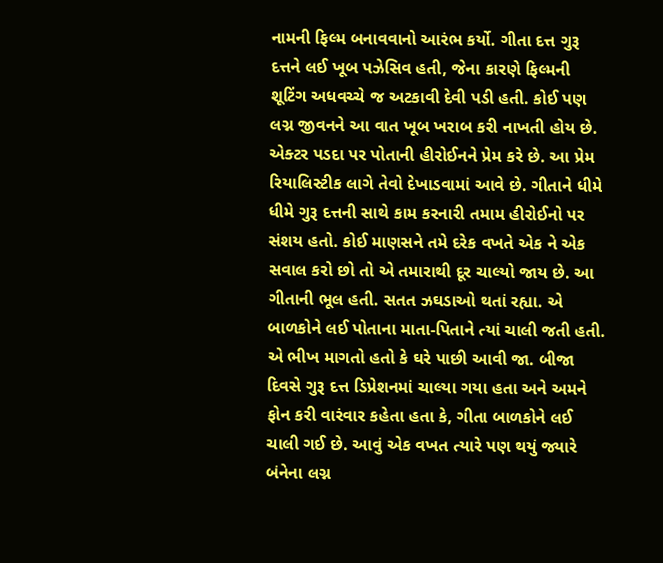નામની ફિલ્મ બનાવવાનો આરંભ કર્યો. ગીતા દત્ત ગુરૂ દત્તને લઈ ખૂબ પઝેસિવ હતી, જેના કારણે ફિલ્મની શૂટિંગ અધવચ્ચે જ અટકાવી દેવી પડી હતી. કોઈ પણ લગ્ન જીવનને આ વાત ખૂબ ખરાબ કરી નાખતી હોય છે. એક્ટર પડદા પર પોતાની હીરોઈનને પ્રેમ કરે છે. આ પ્રેમ રિયાલિસ્ટીક લાગે તેવો દેખાડવામાં આવે છે. ગીતાને ધીમે ધીમે ગુરૂ દત્તની સાથે કામ કરનારી તમામ હીરોઈનો પર સંશય હતો. કોઈ માણસને તમે દરેક વખતે એક ને એક સવાલ કરો છો તો એ તમારાથી દૂર ચાલ્યો જાય છે. આ ગીતાની ભૂલ હતી. સતત ઝઘડાઓ થતાં રહ્યા. એ બાળકોને લઈ પોતાના માતા-પિતાને ત્યાં ચાલી જતી હતી. એ ભીખ માગતો હતો કે ઘરે પાછી આવી જા. બીજા દિવસે ગુરૂ દત્ત ડિપ્રેશનમાં ચાલ્યા ગયા હતા અને અમને ફોન કરી વારંવાર કહેતા હતા કે, ગીતા બાળકોને લઈ ચાલી ગઈ છે. આવું એક વખત ત્યારે પણ થયું જ્યારે બંનેના લગ્ન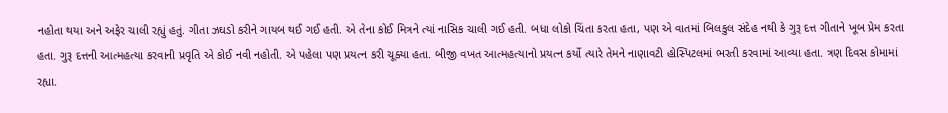નહોતા થયા અને અફેર ચાલી રહ્યું હતું. ગીતા ઝઘડો કરીને ગાયબ થઈ ગઈ હતી. એ તેના કોઈ મિત્રને ત્યાં નાસિક ચાલી ગઈ હતી. બધા લોકો ચિંતા કરતા હતા, પણ એ વાતમાં બિલકુલ સંદેહ નથી કે ગુરૂ દત્ત ગીતાને ખૂબ પ્રેમ કરતા હતા. ગુરૂ દત્તની આત્મહત્યા કરવાની પ્રવૃતિ એ કોઈ નવી નહોતી. એ પહેલા પણ પ્રયત્ન કરી ચૂક્યા હતા. બીજી વખત આત્મહત્યાનો પ્રયત્ન કર્યો ત્યારે તેમને નાણાવટી હોસ્પિટલમાં ભરતી કરવામાં આવ્યા હતા. ત્રણ દિવસ કોમામાં રહ્યા.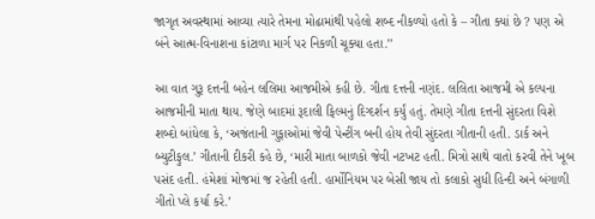જાગૃત અવસ્થામાં આવ્યા ત્યારે તેમના મોઢામાંથી પહેલો શબ્દ નીકળ્યો હતો કે – ગીતા ક્યાં છે ? પણ એ બંને આત્મ-વિનાશના કાંટાળા માર્ગ પર નિકળી ચૂક્યા હતા.’’

આ વાત ગુરૂ દત્તની બહેન લલિમા આજમીએ કહી છે. ગીતા દત્તની નણંદ. લલિતા આજમી એ કલ્પના આજમીની માતા થાય. જેણે બાદમાં રૂદાલી ફિલ્મનું દિગ્દર્શન કર્યું હતું. તેમણે ગીતા દત્તની સુંદરતા વિશે શબ્દો બાંધેલા કે, ‘અજંતાની ગુફાઓમાં જેવી પેન્ટીંગ બની હોય તેવી સુંદરતા ગીતાની હતી. ડાર્ક અને બ્યુટીફુલ.’ ગીતાની દીકરી કહે છે, ‘મારી માતા બાળકો જેવી નટખટ હતી. મિત્રો સાથે વાતો કરવી તેને ખૂબ પસંદ હતી. હંમેશાં મોજમાં જ રહેતી હતી. હાર્મોનિયમ પર બેસી જાય તો કલાકો સુધી હિન્દી અને બંગાળી ગીતો પ્લે કર્યા કરે.’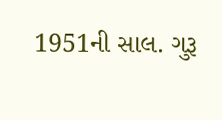1951ની સાલ. ગુરૂ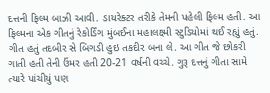દત્તની ફિલ્મ બાઝી આવી. ડાયરેક્ટર તરીકે તેમની પહેલી ફિલ્મ હતી. આ ફિલ્મના એક ગીતનું રેકોર્ડિંગ મુંબઈના મહાલક્ષ્મી સ્ટુડિયોમાં થઈ રહ્યું હતું. ગીત હતું તદબીર સે બિગડી હુઇ તકદીર બના લે. આ ગીત જે છોકરી ગાતી હતી તેની ઉંમર હતી 20-21 વર્ષની વચ્ચે. ગુરૂ દત્તનું ગીતા સામે ત્યારે પાંચીયું પણ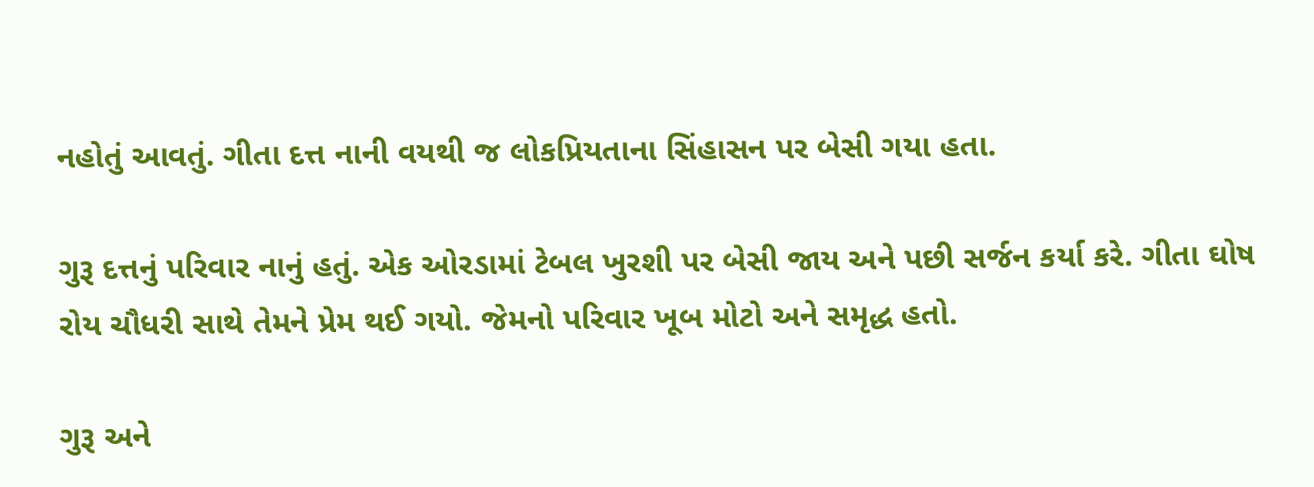નહોતું આવતું. ગીતા દત્ત નાની વયથી જ લોકપ્રિયતાના સિંહાસન પર બેસી ગયા હતા.

ગુરૂ દત્તનું પરિવાર નાનું હતું. એક ઓરડામાં ટેબલ ખુરશી પર બેસી જાય અને પછી સર્જન કર્યા કરે. ગીતા ઘોષ રોય ચૌધરી સાથે તેમને પ્રેમ થઈ ગયો. જેમનો પરિવાર ખૂબ મોટો અને સમૃદ્ધ હતો.

ગુરૂ અને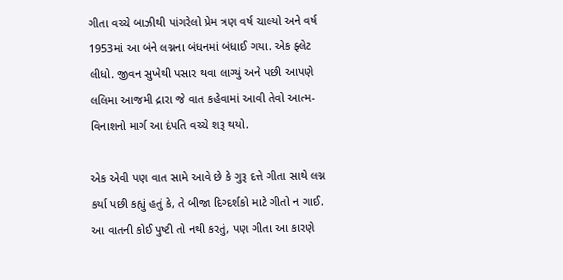ગીતા વચ્ચે બાઝીથી પાંગરેલો પ્રેમ ત્રણ વર્ષ ચાલ્યો અને વર્ષ 1953માં આ બંને લગ્નના બંધનમાં બંધાઈ ગયા. એક ફ્લેટ લીધો. જીવન સુખેથી પસાર થવા લાગ્યું અને પછી આપણે લલિમા આજમી દ્રારા જે વાત કહેવામાં આવી તેવો આત્મ-વિનાશનો માર્ગ આ દંપતિ વચ્ચે શરૂ થયો.

એક એવી પણ વાત સામે આવે છે કે ગુરૂ દત્તે ગીતા સાથે લગ્ન કર્યા પછી કહ્યું હતું કે, તે બીજા દિગ્દર્શકો માટે ગીતો ન ગાઈ. આ વાતની કોઈ પુષ્ટી તો નથી કરતું, પણ ગીતા આ કારણે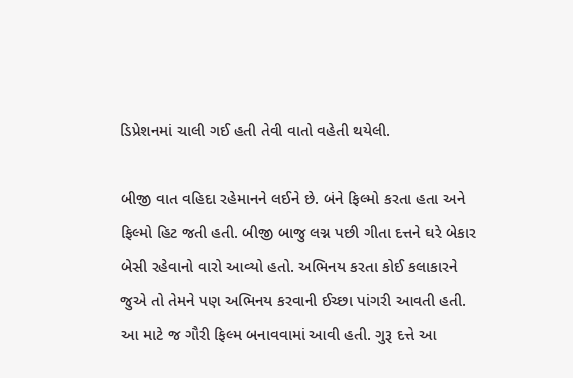ડિપ્રેશનમાં ચાલી ગઈ હતી તેવી વાતો વહેતી થયેલી.

બીજી વાત વહિદા રહેમાનને લઈને છે. બંને ફિલ્મો કરતા હતા અને ફિલ્મો હિટ જતી હતી. બીજી બાજુ લગ્ન પછી ગીતા દત્તને ઘરે બેકાર બેસી રહેવાનો વારો આવ્યો હતો. અભિનય કરતા કોઈ કલાકારને જુએ તો તેમને પણ અભિનય કરવાની ઈચ્છા પાંગરી આવતી હતી. આ માટે જ ગૌરી ફિલ્મ બનાવવામાં આવી હતી. ગુરૂ દત્તે આ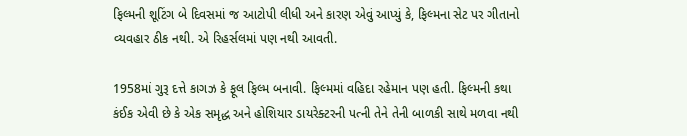ફિલ્મની શૂટિંગ બે દિવસમાં જ આટોપી લીધી અને કારણ એવું આપ્યું કે, ફિલ્મના સેટ પર ગીતાનો વ્યવહાર ઠીક નથી. એ રિહર્સલમાં પણ નથી આવતી.

1958માં ગુરૂ દત્તે કાગઝ કે ફૂલ ફિલ્મ બનાવી. ફિલ્મમાં વહિદા રહેમાન પણ હતી. ફિલ્મની કથા કંઈક એવી છે કે એક સમૃદ્ધ અને હોશિયાર ડાયરેક્ટરની પત્ની તેને તેની બાળકી સાથે મળવા નથી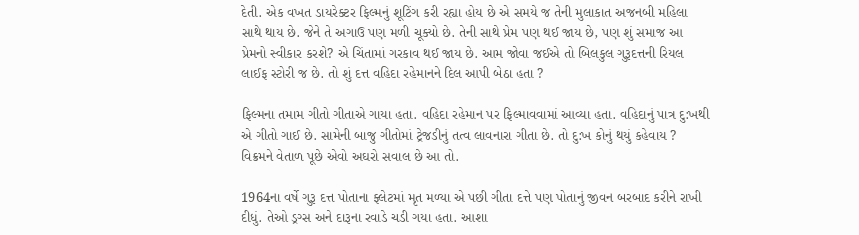દેતી. એક વખત ડાયરેક્ટર ફિલ્મનું શૂટિંગ કરી રહ્યા હોય છે એ સમયે જ તેની મુલાકાત અજનબી મહિલા સાથે થાય છે. જેને તે અગાઉ પણ મળી ચૂક્યો છે. તેની સાથે પ્રેમ પણ થઈ જાય છે, પણ શું સમાજ આ પ્રેમનો સ્વીકાર કરશે? એ ચિંતામાં ગરકાવ થઈ જાય છે. આમ જોવા જઈએ તો બિલકુલ ગુરૂદત્તની રિયલ લાઈફ સ્ટોરી જ છે. તો શું દત્ત વહિદા રહેમાનને દિલ આપી બેઠા હતા ?

ફિલ્મના તમામ ગીતો ગીતાએ ગાયા હતા. વહિદા રહેમાન પર ફિલ્માવવામાં આવ્યા હતા. વહિદાનું પાત્ર દુ:ખથી એ ગીતો ગાઈ છે. સામેની બાજુ ગીતોમાં ટ્રેજડીનું તત્વ લાવનારા ગીતા છે. તો દુ:ખ કોનું થયું કહેવાય ? વિક્રમને વેતાળ પૂછે એવો અઘરો સવાલ છે આ તો.

1964ના વર્ષે ગુરૂ દત્ત પોતાના ફ્લેટમાં મૃત મળ્યા એ પછી ગીતા દત્તે પણ પોતાનું જીવન બરબાદ કરીને રાખી દીધું. તેઓ ડ્રગ્સ અને દારૂના રવાડે ચડી ગયા હતા. આશા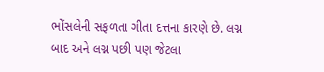ભોંસલેની સફળતા ગીતા દત્તના કારણે છે. લગ્ન બાદ અને લગ્ન પછી પણ જેટલા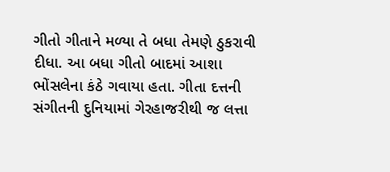ગીતો ગીતાને મળ્યા તે બધા તેમણે ઠુકરાવી દીધા. આ બધા ગીતો બાદમાં આશા ભોંસલેના કંઠે ગવાયા હતા. ગીતા દત્તની સંગીતની દુનિયામાં ગેરહાજરીથી જ લત્તા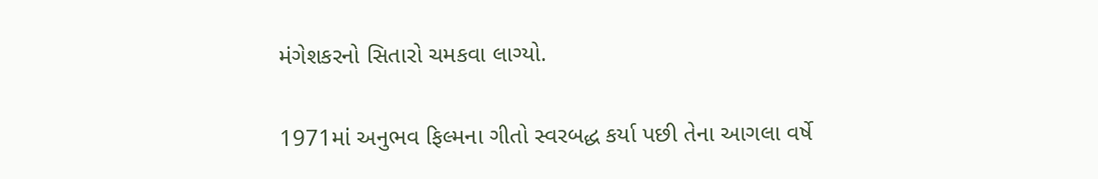મંગેશકરનો સિતારો ચમકવા લાગ્યો.

1971માં અનુભવ ફિલ્મના ગીતો સ્વરબદ્ધ કર્યા પછી તેના આગલા વર્ષે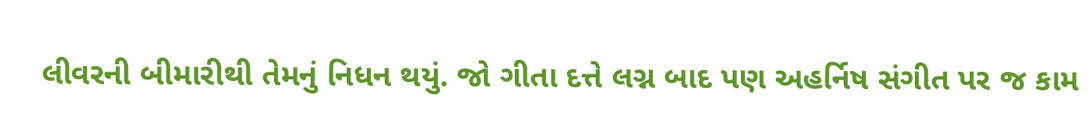લીવરની બીમારીથી તેમનું નિધન થયું. જો ગીતા દત્તે લગ્ન બાદ પણ અહર્નિષ સંગીત પર જ કામ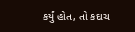કર્યું હોત, તો કદાચ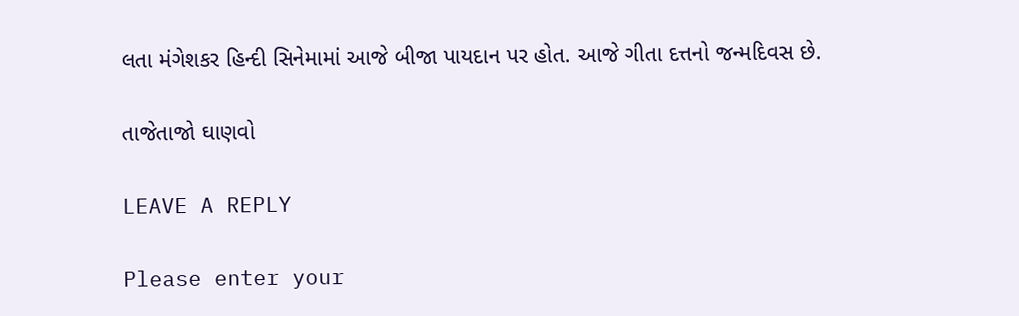લતા મંગેશકર હિન્દી સિનેમામાં આજે બીજા પાયદાન પર હોત. આજે ગીતા દત્તનો જન્મદિવસ છે.

તાજેતાજો ઘાણવો

LEAVE A REPLY

Please enter your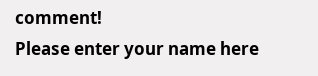comment!
Please enter your name here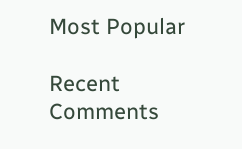Most Popular

Recent Comments